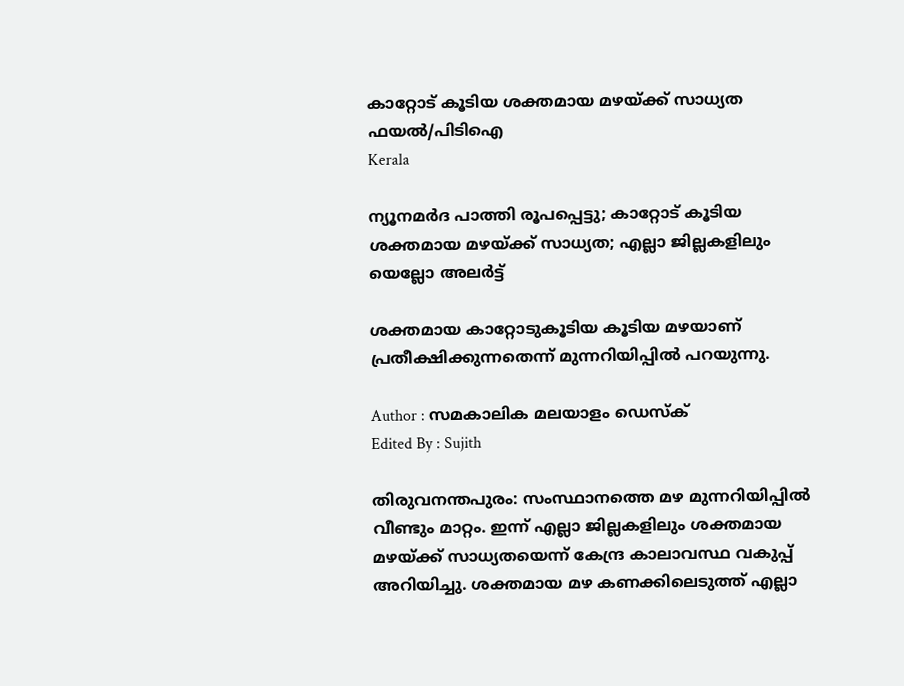കാറ്റോട് കൂടിയ ശക്തമായ മഴയ്ക്ക് സാധ്യത ഫയൽ/പിടിഐ
Kerala

ന്യൂനമര്‍ദ പാത്തി രൂപപ്പെട്ടു; കാറ്റോട് കൂടിയ ശക്തമായ മഴയ്ക്ക് സാധ്യത; എല്ലാ ജില്ലകളിലും യെല്ലോ അലര്‍ട്ട്

ശക്തമായ കാറ്റോടുകൂടിയ കൂടിയ മഴയാണ് പ്രതീക്ഷിക്കുന്നതെന്ന് മുന്നറിയിപ്പില്‍ പറയുന്നു.

Author : സമകാലിക മലയാളം ഡെസ്ക്
Edited By : Sujith

തിരുവനന്തപുരം: സംസ്ഥാനത്തെ മഴ മുന്നറിയിപ്പില്‍ വീണ്ടും മാറ്റം. ഇന്ന് എല്ലാ ജില്ലകളിലും ശക്തമായ മഴയ്ക്ക് സാധ്യതയെന്ന് കേന്ദ്ര കാലാവസ്ഥ വകുപ്പ് അറിയിച്ചു. ശക്തമായ മഴ കണക്കിലെടുത്ത് എല്ലാ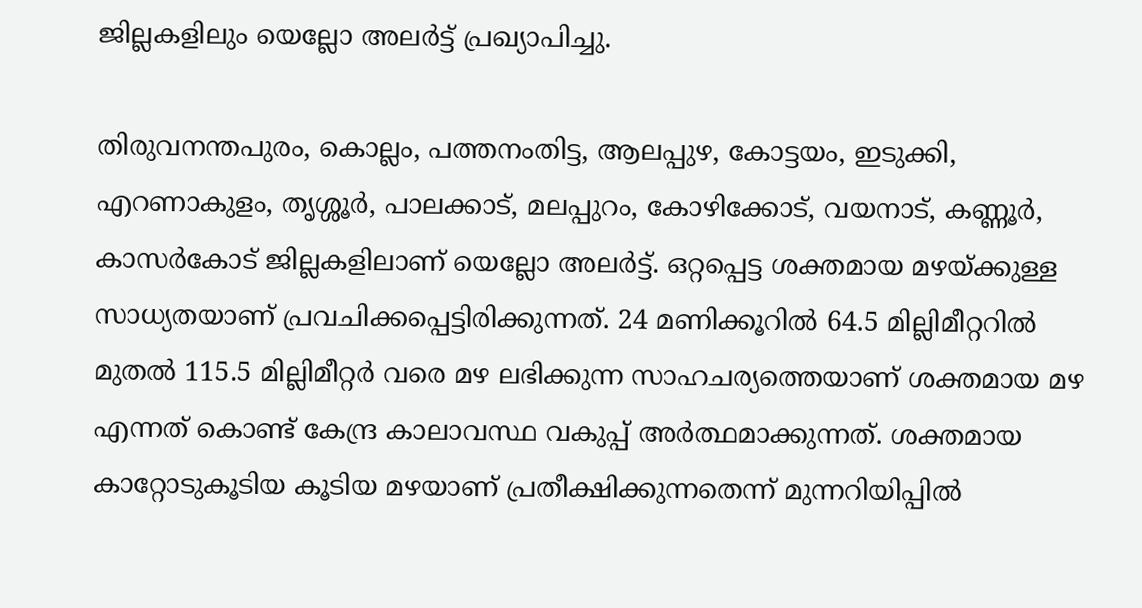ജില്ലകളിലും യെല്ലോ അലര്‍ട്ട് പ്രഖ്യാപിച്ചു.

തിരുവനന്തപുരം, കൊല്ലം, പത്തനംതിട്ട, ആലപ്പുഴ, കോട്ടയം, ഇടുക്കി, എറണാകുളം, തൃശ്ശൂര്‍, പാലക്കാട്, മലപ്പുറം, കോഴിക്കോട്, വയനാട്, കണ്ണൂര്‍, കാസര്‍കോട് ജില്ലകളിലാണ് യെല്ലോ അലര്‍ട്ട്. ഒറ്റപ്പെട്ട ശക്തമായ മഴയ്ക്കുള്ള സാധ്യതയാണ് പ്രവചിക്കപ്പെട്ടിരിക്കുന്നത്. 24 മണിക്കൂറില്‍ 64.5 മില്ലിമീറ്ററില്‍ മുതല്‍ 115.5 മില്ലിമീറ്റര്‍ വരെ മഴ ലഭിക്കുന്ന സാഹചര്യത്തെയാണ് ശക്തമായ മഴ എന്നത് കൊണ്ട് കേന്ദ്ര കാലാവസ്ഥ വകുപ്പ് അര്‍ത്ഥമാക്കുന്നത്. ശക്തമായ കാറ്റോടുകൂടിയ കൂടിയ മഴയാണ് പ്രതീക്ഷിക്കുന്നതെന്ന് മുന്നറിയിപ്പില്‍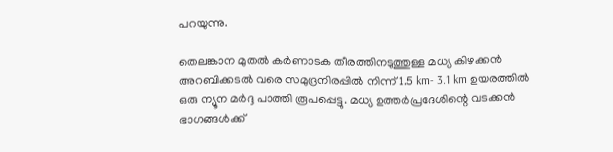പറയുന്നു.

തെലങ്കാന മുതല്‍ കര്‍ണാടക തീരത്തിനടുത്തുള്ള മധ്യ കിഴക്കന്‍ അറബിക്കടല്‍ വരെ സമുദ്രനിരപ്പില്‍ നിന്ന് 1.5 km- 3.1 km ഉയരത്തില്‍ ഒരു ന്യൂന മര്‍ദ്ദ പാത്തി രൂപപ്പെട്ടു. മധ്യ ഉത്തര്‍പ്രദേശിന്റെ വടക്കന്‍ ഭാഗങ്ങള്‍ക്ക്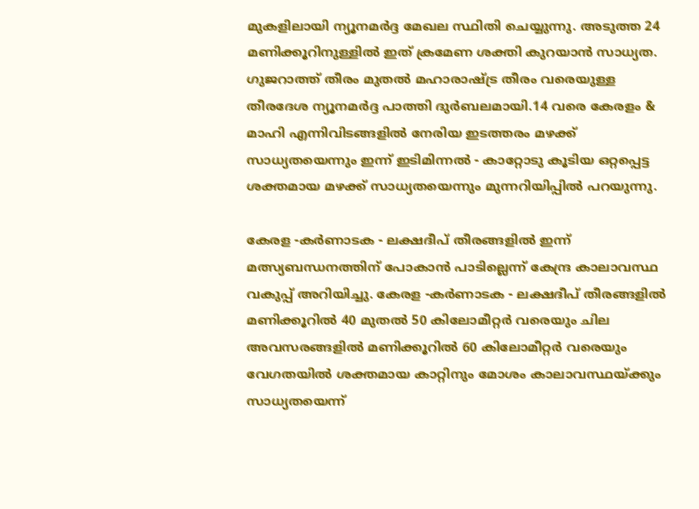മുകളിലായി ന്യൂനമര്‍ദ്ദ മേഖല സ്ഥിതി ചെയ്യുന്നു. അടുത്ത 24 മണിക്കൂറിനുള്ളില്‍ ഇത് ക്രമേണ ശക്തി കുറയാന്‍ സാധ്യത. ഗുജറാത്ത് തീരം മുതല്‍ മഹാരാഷ്ട്ര തീരം വരെയുള്ള തീരദേശ ന്യൂനമര്‍ദ്ദ പാത്തി ദുര്‍ബലമായി.14 വരെ കേരളം & മാഹി എന്നിവിടങ്ങളില്‍ നേരിയ ഇടത്തരം മഴക്ക് സാധ്യതയെന്നും ഇന്ന് ഇടിമിന്നല്‍ - കാറ്റോടു കൂടിയ ഒറ്റപ്പെട്ട ശക്തമായ മഴക്ക് സാധ്യതയെന്നും മുന്നറിയിപ്പില്‍ പറയുന്നു.

കേരള -കര്‍ണാടക - ലക്ഷദീപ് തീരങ്ങളില്‍ ഇന്ന് മത്സ്യബന്ധനത്തിന് പോകാന്‍ പാടില്ലെന്ന് കേന്ദ്ര കാലാവസ്ഥ വകുപ്പ് അറിയിച്ചു. കേരള -കര്‍ണാടക - ലക്ഷദീപ് തീരങ്ങളില്‍ മണിക്കൂറില്‍ 40 മുതല്‍ 50 കിലോമീറ്റര്‍ വരെയും ചില അവസരങ്ങളില്‍ മണിക്കൂറില്‍ 60 കിലോമീറ്റര്‍ വരെയും വേഗതയില്‍ ശക്തമായ കാറ്റിനും മോശം കാലാവസ്ഥയ്ക്കും സാധ്യതയെന്ന്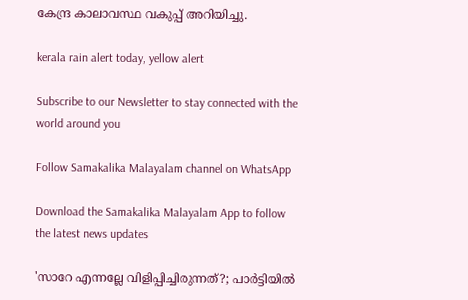കേന്ദ്ര കാലാവസ്ഥ വകുപ്പ് അറിയിച്ചു.

kerala rain alert today, yellow alert

Subscribe to our Newsletter to stay connected with the world around you

Follow Samakalika Malayalam channel on WhatsApp

Download the Samakalika Malayalam App to follow the latest news updates

'സാറേ എന്നല്ലേ വിളിപ്പിച്ചിരുന്നത്?; പാര്‍ട്ടിയില്‍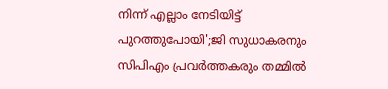നിന്ന് എല്ലാം നേടിയിട്ട് പുറത്തുപോയി';ജി സുധാകരനും സിപിഎം പ്രവര്‍ത്തകരും തമ്മില്‍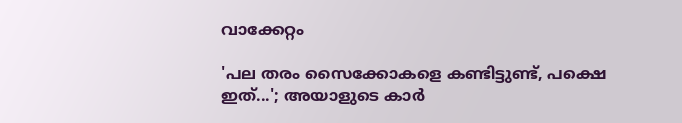വാക്കേറ്റം

'പല തരം സൈക്കോകളെ കണ്ടിട്ടുണ്ട്, പക്ഷെ ഇത്...'; അയാളുടെ കാര്‍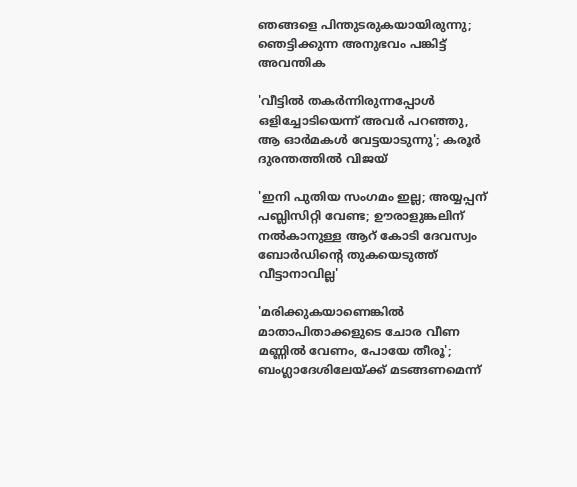ഞങ്ങളെ പിന്തുടരുകയായിരുന്നു; ഞെട്ടിക്കുന്ന അനുഭവം പങ്കിട്ട് അവന്തിക

'വീട്ടില്‍ തകര്‍ന്നിരുന്നപ്പോള്‍ ഒളിച്ചോടിയെന്ന് അവര്‍ പറഞ്ഞു, ആ ഓര്‍മകള്‍ വേട്ടയാടുന്നു'; കരൂര്‍ ദുരന്തത്തില്‍ വിജയ്

'ഇനി പുതിയ സംഗമം ഇല്ല; അയ്യപ്പന് പബ്ലിസിറ്റി വേണ്ട; ഊരാളുങ്കലിന് നല്‍കാനുള്ള ആറ് കോടി ദേവസ്വം ബോര്‍ഡിന്റെ തുകയെടുത്ത് വീട്ടാനാവില്ല'

'മരിക്കുകയാണെങ്കില്‍ മാതാപിതാക്കളുടെ ചോര വീണ മണ്ണില്‍ വേണം, പോയേ തീരൂ'; ബംഗ്ലാദേശിലേയ്ക്ക് മടങ്ങണമെന്ന്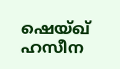ഷെയ്ഖ് ഹസീന